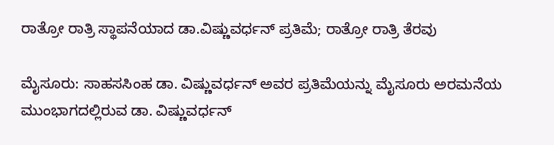ರಾತ್ರೋ ರಾತ್ರಿ ಸ್ಥಾಪನೆಯಾದ ಡಾ.ವಿಷ್ಣುವರ್ಧನ್ ಪ್ರತಿಮೆ; ರಾತ್ರೋ ರಾತ್ರಿ ತೆರವು

ಮೈಸೂರು: ಸಾಹಸಸಿಂಹ ಡಾ. ವಿಷ್ಣುವರ್ಧನ್ ಅವರ ಪ್ರತಿಮೆಯನ್ನು ಮೈಸೂರು ಅರಮನೆಯ ಮುಂಭಾಗದಲ್ಲಿರುವ ಡಾ. ವಿಷ್ಣುವರ್ಧನ್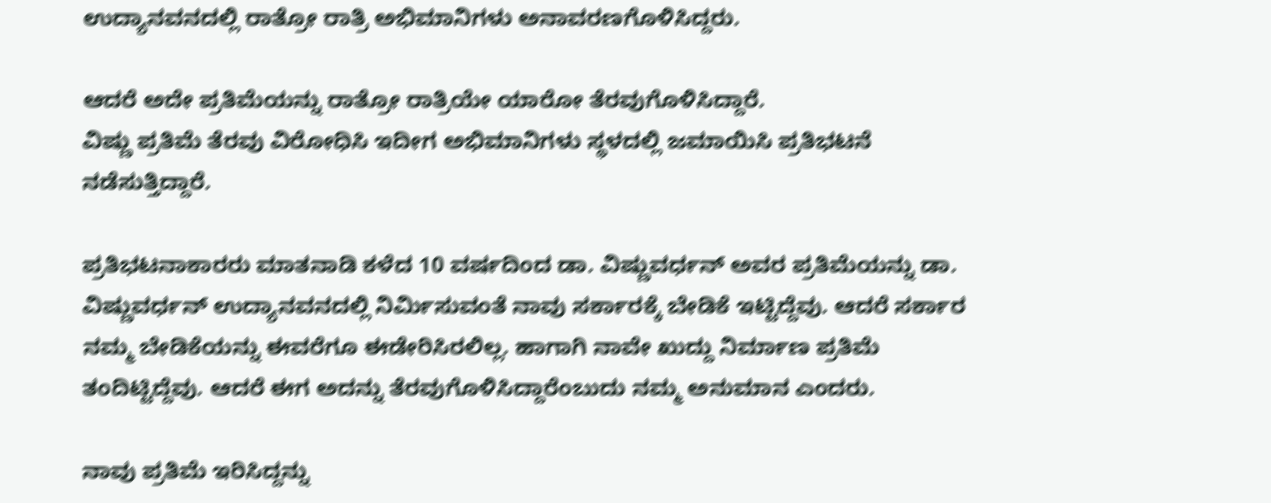ಉದ್ಯಾನವನದಲ್ಲಿ ರಾತ್ರೋ ರಾತ್ರಿ ಅಭಿಮಾನಿಗಳು ಅನಾವರಣಗೊಳಿಸಿದ್ದರು.

ಆದರೆ ಅದೇ ಪ್ರತಿಮೆಯನ್ನು ರಾತ್ರೋ ರಾತ್ರಿಯೇ ಯಾರೋ ತೆರವುಗೊಳಿಸಿದ್ದಾರೆ.
ವಿಷ್ಣು ಪ್ರತಿಮೆ ತೆರವು ವಿರೋಧಿಸಿ ಇದೀಗ ಅಭಿಮಾನಿಗಳು ಸ್ಥಳದಲ್ಲಿ ಜಮಾಯಿಸಿ ಪ್ರತಿಭಟನೆ ನಡೆಸುತ್ತಿದ್ದಾರೆ.

ಪ್ರತಿಭಟನಾಕಾರರು ಮಾತನಾಡಿ ಕಳೆದ 10 ವರ್ಷದಿಂದ ಡಾ. ವಿಷ್ಣುವರ್ಧನ್ ಅವರ ಪ್ರತಿಮೆಯನ್ನು ಡಾ. ವಿಷ್ಣುವರ್ಧನ್ ಉದ್ಯಾನವನದಲ್ಲಿ ನಿರ್ಮಿಸುವಂತೆ ನಾವು ಸರ್ಕಾರಕ್ಕೆ ಬೇಡಿಕೆ ಇಟ್ಟಿದ್ದೆವು. ಆದರೆ ಸರ್ಕಾರ ನಮ್ಮ ಬೇಡಿಕೆಯನ್ನು ಈವರೆಗೂ ಈಡೇರಿಸಿರಲಿಲ್ಲ. ಹಾಗಾಗಿ ನಾವೇ ಖುದ್ದು ನಿರ್ಮಾಣ ಪ್ರತಿಮೆ ತಂದಿಟ್ಟಿದ್ದೆವು. ಆದರೆ ಈಗ ಅದನ್ನು ತೆರವುಗೊಳಿಸಿದ್ದಾರೆಂಬುದು ನಮ್ಮ ಅನುಮಾನ ಎಂದರು.

ನಾವು ಪ್ರತಿಮೆ ಇರಿಸಿದ್ದನ್ನು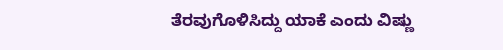ತೆರವುಗೊಳಿಸಿದ್ದು ಯಾಕೆ ಎಂದು ವಿಷ್ಣು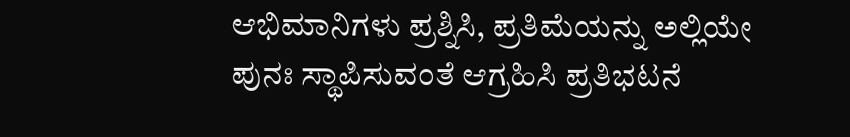ಆಭಿಮಾನಿಗಳು ಪ್ರಶ್ನಿಸಿ, ಪ್ರತಿಮೆಯನ್ನು ಅಲ್ಲಿಯೇ ಪುನಃ ಸ್ಥಾಪಿಸುವಂತೆ ಆಗ್ರಹಿಸಿ ಪ್ರತಿಭಟನೆ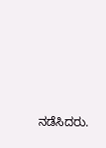ನಡೆಸಿದರು.